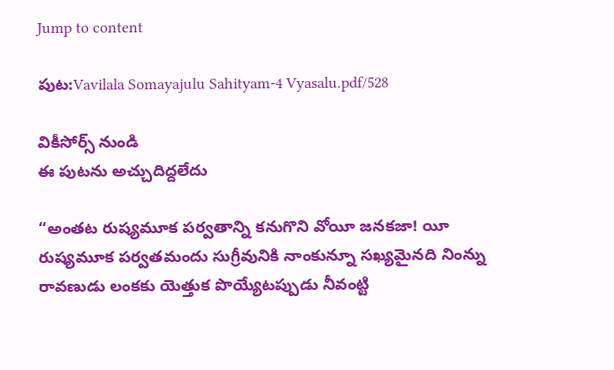Jump to content

పుట:Vavilala Somayajulu Sahityam-4 Vyasalu.pdf/528

వికీసోర్స్ నుండి
ఈ పుటను అచ్చుదిద్దలేదు

“అంతట రుష్యమూక పర్వతాన్ని కనుగొని వోయీ జనకజా! యీ రుష్యమూక పర్వతమందు సుగ్రీవునికి నాంకున్నూ సఖ్యమైనది నింన్ను రావణుడు లంకకు యెత్తుక పొయ్యేటప్పుడు నీవంట్టి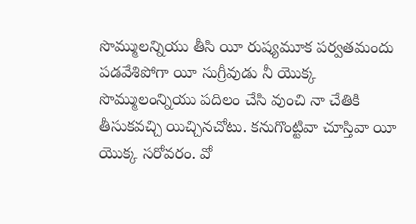సొమ్ములన్నియు తీసి యీ రుష్యమూక పర్వతమందు పడవేశిపోగా యీ సుగ్రీవుడు నీ యొక్క సొమ్ములంన్నియు పదిలం చేసి వుంచి నా చేతికి తీసుకవచ్చి యిచ్చినచోటు. కనుగొంట్టివా చూస్తివా యీ యొక్క సరోవరం. వో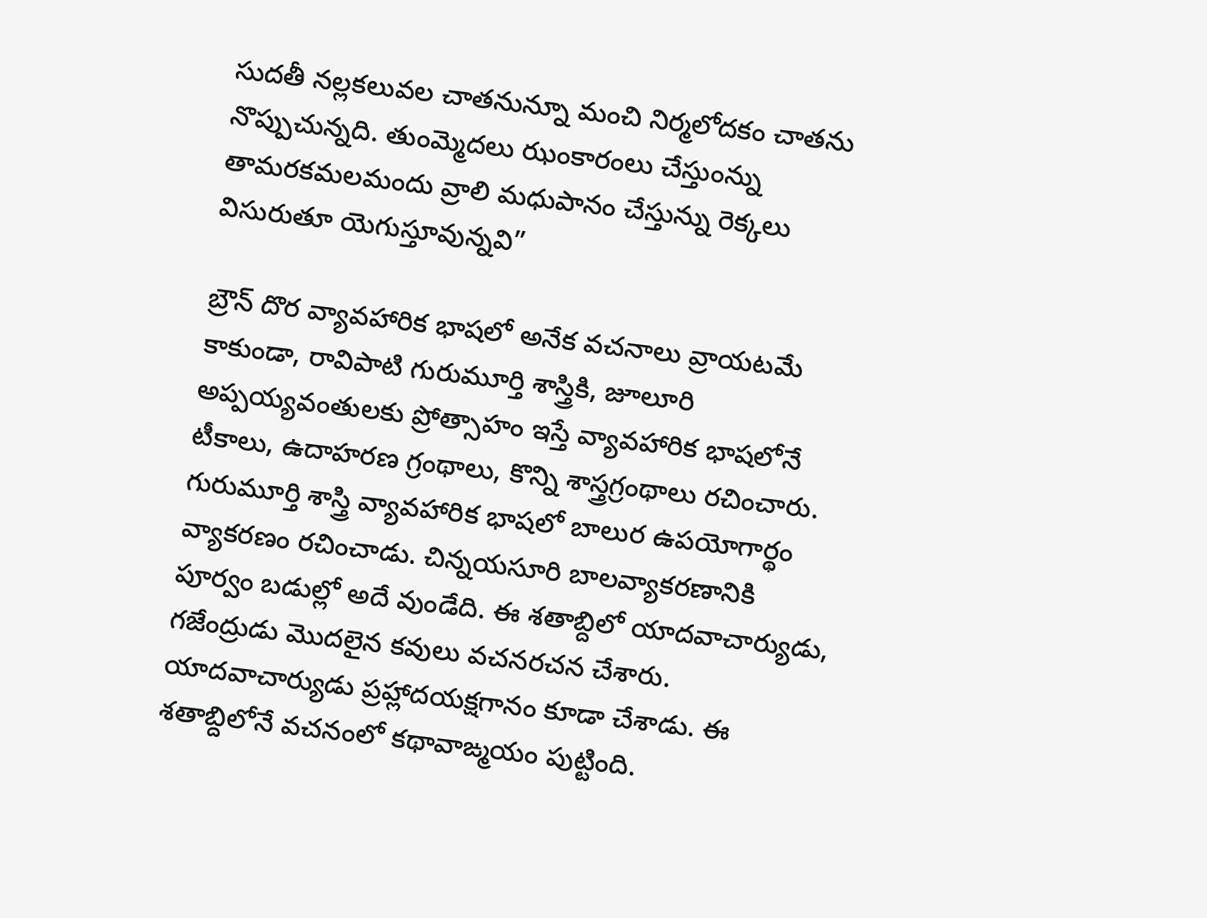సుదతీ నల్లకలువల చాతనున్నూ మంచి నిర్మలోదకం చాతను నొప్పుచున్నది. తుంమ్మెదలు ఝంకారంలు చేస్తుంన్ను తామరకమలమందు వ్రాలి మధుపానం చేస్తున్ను రెక్కలు విసురుతూ యెగుస్తూవున్నవి”

బ్రౌన్ దొర వ్యావహారిక భాషలో అనేక వచనాలు వ్రాయటమే కాకుండా, రావిపాటి గురుమూర్తి శాస్త్రికి, జూలూరి అప్పయ్యవంతులకు ప్రోత్సాహం ఇస్తే వ్యావహారిక భాషలోనే టీకాలు, ఉదాహరణ గ్రంథాలు, కొన్ని శాస్త్రగ్రంథాలు రచించారు. గురుమూర్తి శాస్త్రి వ్యావహారిక భాషలో బాలుర ఉపయోగార్థం వ్యాకరణం రచించాడు. చిన్నయసూరి బాలవ్యాకరణానికి పూర్వం బడుల్లో అదే వుండేది. ఈ శతాబ్దిలో యాదవాచార్యుడు, గజేంద్రుడు మొదలైన కవులు వచనరచన చేశారు. యాదవాచార్యుడు ప్రహ్లాదయక్షగానం కూడా చేశాడు. ఈ శతాబ్దిలోనే వచనంలో కథావాఙ్మయం పుట్టింది.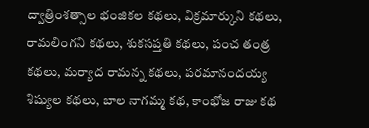ద్వాత్రింశత్సాల భంజికల కథలు, విక్రమార్కుని కథలు, రామలింగని కథలు, శుకసప్తతి కథలు, పంచ తంత్ర కథలు, మర్యాద రామన్న కథలు, పరమానందయ్య శిష్యుల కథలు, బాల నాగమ్మ కథ, కాంభోజ రాజు కథ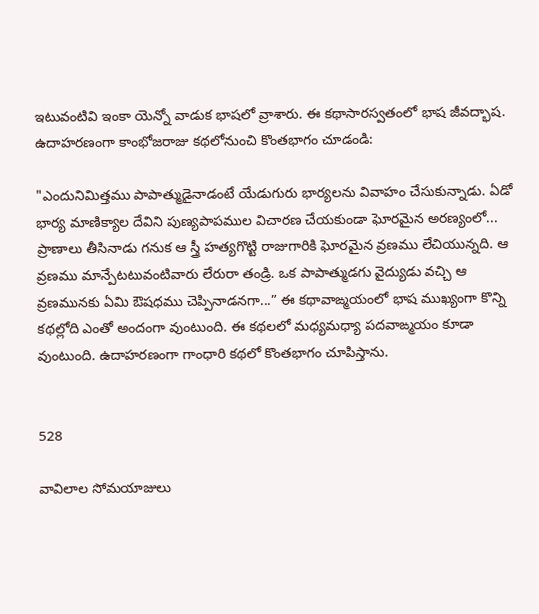ఇటువంటివి ఇంకా యెన్నో వాడుక భాషలో వ్రాశారు. ఈ కథాసారస్వతంలో భాష జీవద్భాష. ఉదాహరణంగా కాంభోజరాజు కథలోనుంచి కొంతభాగం చూడండి:

"ఎందునిమిత్తము పాపాత్ముడైనాడంటే యేడుగురు భార్యలను వివాహం చేసుకున్నాడు. ఏడో భార్య మాణిక్యాల దేవిని పుణ్యపాపముల విచారణ చేయకుండా ఘోరమైన అరణ్యంలో... ప్రాణాలు తీసినాడు గనుక ఆ స్త్రీ హత్యగొట్టి రాజుగారికి ఘోరమైన వ్రణము లేచియున్నది. ఆ వ్రణము మాన్పేటటువంటివారు లేరురా తండ్రి. ఒక పాపాత్ముడగు వైద్యుడు వచ్చి ఆ వ్రణమునకు ఏమి ఔషధము చెప్పినాడనగా...” ఈ కథావాఙ్మయంలో భాష ముఖ్యంగా కొన్ని కథల్లోది ఎంతో అందంగా వుంటుంది. ఈ కథలలో మధ్యమధ్యా పదవాఙ్మయం కూడా వుంటుంది. ఉదాహరణంగా గాంధారి కథలో కొంతభాగం చూపిస్తాను.


528

వావిలాల సోమయాజులు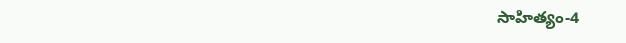సాహిత్యం-4